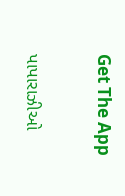Get The App

પાપારાઝીઓ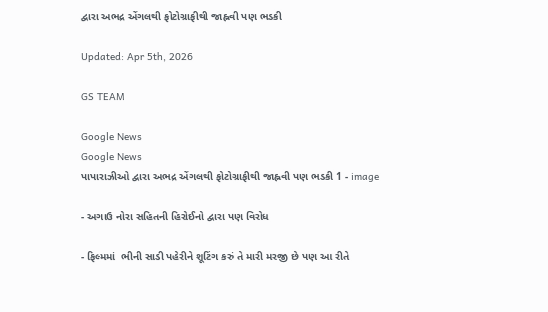દ્વારા અભદ્ર એંગલથી ફોટોગ્રાફીથી જાહ્નવી પણ ભડકી

Updated: Apr 5th, 2026

GS TEAM

Google News
Google News
પાપારાઝીઓ દ્વારા અભદ્ર એંગલથી ફોટોગ્રાફીથી જાહ્નવી પણ ભડકી 1 - image

- અગાઉ નોરા સહિતની હિરોઈનો દ્વારા પણ વિરોધ

- ફિલ્મમાં  ભીની સાડી પહેરીને શૂટિંગ કરું તે મારી મરજી છે પણ આ રીતે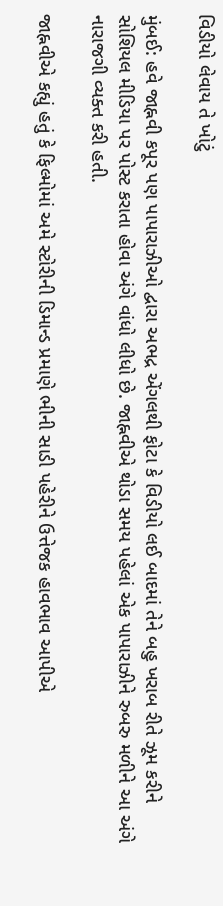વિડીયો લેવાય તે ખોટું

મુંબઈ: હવે જાહ્નવી કપૂર પણ પાપારાઝીઓ દ્વારા અભદ્ર એંગલથી ફોટા કે વિડીયો લઈ બાદમાં તેને બહુ ખરાબ રીતે ઝૂમ કરીને સોશિયલ મીડિયા પર પોસ્ટ કરાતા હોવા અંગે વાંધો લીધો છે. જાહ્નવીએ થોડા સમય પહેલાં એક પાપારાઝીને રુબરુ મળીને આ અંગે નારાજગી વ્યક્ત કરી હતી.

જાહ્નવીએ કહ્યું હતું કે ફિલ્મોમાં અમે સ્ટોરીની ડિમાન્ડ પ્રમાણે ભીની સાડી પહેરીને ઉત્તેજક હાવભાવ આપીએ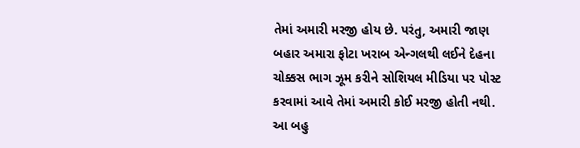તેમાં અમારી મરજી હોય છે. પરંતુ, અમારી જાણ બહાર અમારા ફોટા ખરાબ એન્ગલથી લઈને દેહના ચોક્કસ ભાગ ઝૂમ કરીને સોશિયલ મીડિયા પર પોસ્ટ કરવામાં આવે તેમાં અમારી કોઈ મરજી હોતી નથી. આ બહુ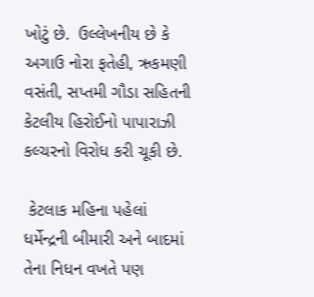ખોટું છે.  ઉલ્લેખનીય છે કે અગાઉ નોરા ફતેહી, ઋકમણી વસંતી, સપ્તમી ગૌડા સહિતની કેટલીય હિરોઈનો પાપારાઝી  કલ્ચરનો વિરોધ કરી ચૂકી છે.

 કેટલાક મહિના પહેલાં ધર્મેન્દ્રની બીમારી અને બાદમાં તેના નિધન વખતે પણ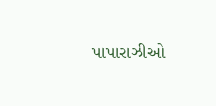પાપારાઝીઓ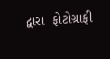દ્વારા  ફોટોગ્રાફી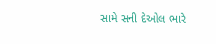સામે સની દેઓલ ભારે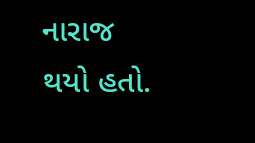નારાજ થયો હતો.